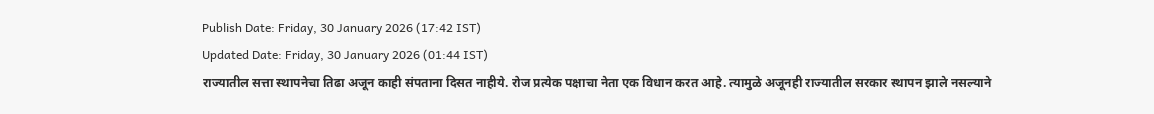Publish Date: Friday, 30 January 2026 (17:42 IST)
Updated Date: Friday, 30 January 2026 (01:44 IST)
राज्यातील सत्ता स्थापनेचा तिढा अजून काही संपताना दिसत नाहीये. रोज प्रत्येक पक्षाचा नेता एक विधान करत आहे. त्यामुळे अजूनही राज्यातील सरकार स्थापन झाले नसल्याने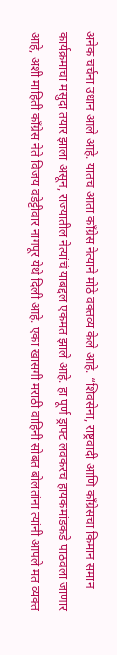अनेक चर्चना उधान आले आहे. यातच आता कॉंग्रेस नेत्याने मोठे वक्तव्य केले आहे. “शिवसेना, राष्ट्रवादी आणि काँग्रेसचा किमान समान कार्यक्रमाचा मसुदा तयार झाला असून, राज्यातील नेत्यांचं याबद्दल एकमत झाले आहे. हा पूर्ण ड्राफ्ट लवकरच हायकमांडकडे पाठवला जाणार आहे, अशी माहिती काँग्रेस नेते विजय वडेट्टीवार नागपूर येथे दिली आहे. एका खासगी मराठी वाहिनी सोबत बोलतांना त्यांनी आपले मत व्यक्त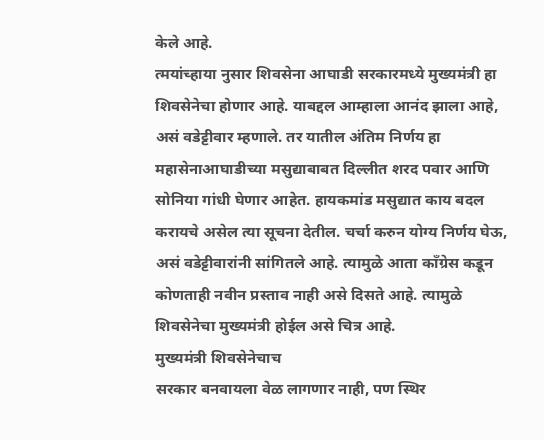केले आहे.
त्मयांच्हाया नुसार शिवसेना आघाडी सरकारमध्ये मुख्यमंत्री हा शिवसेनेचा होणार आहे. याबद्दल आम्हाला आनंद झाला आहे, असं वडेट्टीवार म्हणाले. तर यातील अंतिम निर्णय हा महासेनाआघाडीच्या मसुद्याबाबत दिल्लीत शरद पवार आणि सोनिया गांधी घेणार आहेत. हायकमांड मसुद्यात काय बदल करायचे असेल त्या सूचना देतील. चर्चा करुन योग्य निर्णय घेऊ, असं वडेट्टीवारांनी सांगितले आहे. त्यामुळे आता कॉंग्रेस कडून कोणताही नवीन प्रस्ताव नाही असे दिसते आहे. त्यामुळे शिवसेनेचा मुख्यमंत्री होईल असे चित्र आहे.
मुख्यमंत्री शिवसेनेचाच
सरकार बनवायला वेळ लागणार नाही, पण स्थिर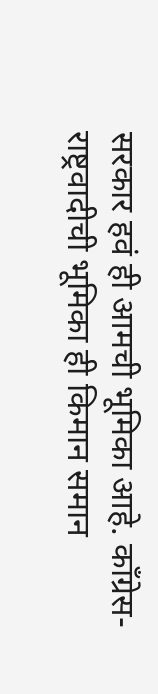सरकार हवं ही आमची भूमिका आहे. काँग्रेस-राष्ट्रवादीची भूमिका ही किमान समान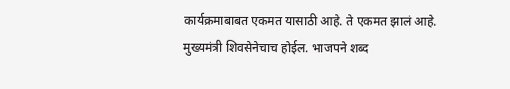कार्यक्रमाबाबत एकमत यासाठी आहे. ते एकमत झालं आहे. मुख्यमंत्री शिवसेनेचाच होईल. भाजपने शब्द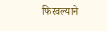फिरवल्याने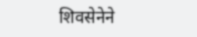शिवसेनेने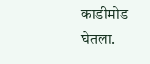काडीमोड घेतला.